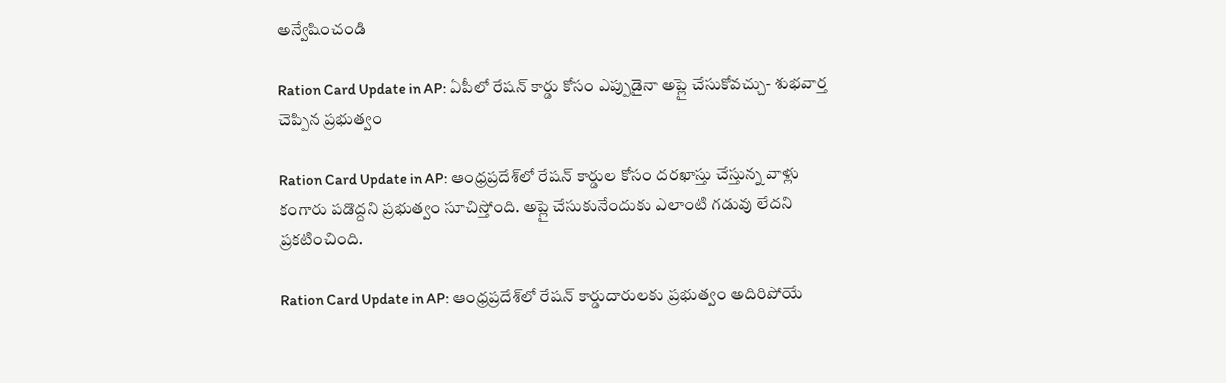అన్వేషించండి

Ration Card Update in AP: ఏపీలో రేషన్ కార్డు కోసం ఎప్పుడైనా అప్లై చేసుకోవచ్చు- శుభవార్త చెప్పిన ప్రభుత్వం

Ration Card Update in AP: ఆంధ్రప్రదేశ్‌లో రేషన్ కార్డుల కోసం దరఖాస్తు చేస్తున్న వాళ్లు కంగారు పడొద్దని ప్రభుత్వం సూచిస్తోంది. అప్లై చేసుకునేందుకు ఎలాంటి గడువు లేదని ప్రకటించింది.

Ration Card Update in AP: ఆంధ్రప్రదేశ్‌లో రేషన్ కార్డుదారులకు ప్రభుత్వం అదిరిపోయే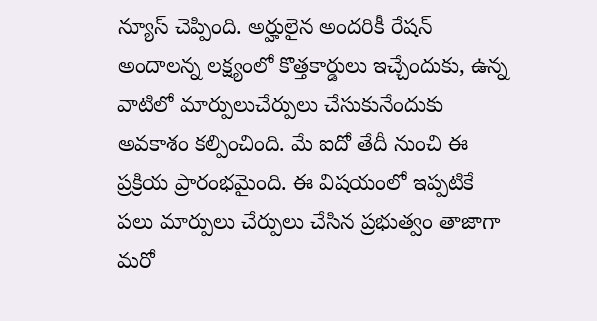న్యూస్ చెప్పింది. అర్హులైన అందరికీ రేషన్ అందాలన్న లక్ష్యంలో కొత్తకార్డులు ఇచ్చేందుకు, ఉన్న వాటిలో మార్పులుచేర్పులు చేసుకునేందుకు అవకాశం కల్పించింది. మే ఐదో తేదీ నుంచి ఈ ప్రక్రియ ప్రారంభమైంది. ఈ విషయంలో ఇప్పటికే పలు మార్పులు చేర్పులు చేసిన ప్రభుత్వం తాజాగా మరో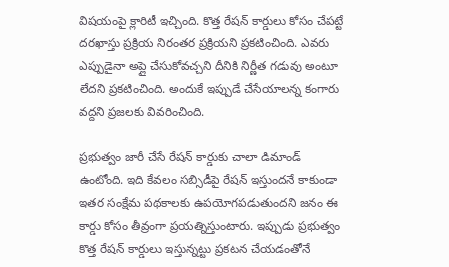విషయంపై క్లారిటీ ఇచ్చింది. కొత్త రేషన్ కార్డులు కోసం చేపట్టే దరఖాస్తు ప్రక్రియ నిరంతర ప్రక్రియని ప్రకటించింది. ఎవరు ఎప్పుడైనా అప్లై చేసుకోవచ్చని దీనికి నిర్ణీత గడువు అంటూ లేదని ప్రకటించింది. అందుకే ఇప్పుడే చేసేయాలన్న కంగారు వద్దని ప్రజలకు వివరించింది.

ప్రభుత్వం జారీ చేసే రేషన్ కార్డుకు చాలా డిమాండ్ ఉంటోంది. ఇది కేవలం సబ్సిడీపై రేషన్ ఇస్తుందనే కాకుండా ఇతర సంక్షేమ పథకాలకు ఉపయోగపడుతుందని జనం ఈ కార్డు కోసం తీవ్రంగా ప్రయత్నిస్తుంటారు. ఇప్పుడు ప్రభుత్వం కొత్త రేషన్ కార్డులు ఇస్తున్నట్టు ప్రకటన చేయడంతోనే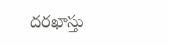దరఖాస్తు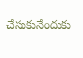చేసుకునేందుకు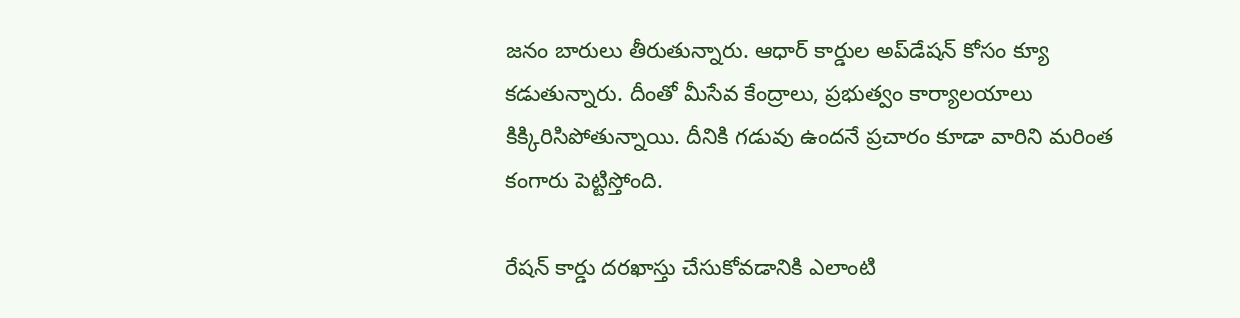జనం బారులు తీరుతున్నారు. ఆధార్ కార్డుల అప్‌డేషన్ కోసం క్యూ కడుతున్నారు. దీంతో మీసేవ కేంద్రాలు, ప్రభుత్వం కార్యాలయాలు కిక్కిరిసిపోతున్నాయి. దీనికి గడువు ఉందనే ప్రచారం కూడా వారిని మరింత కంగారు పెట్టిస్తోంది.

రేషన్ కార్డు దరఖాస్తు చేసుకోవడానికి ఎలాంటి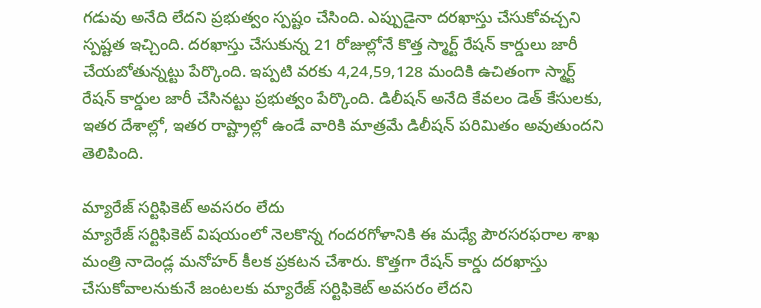గడువు అనేది లేదని ప్రభుత్వం స్పష్టం చేసింది. ఎప్పుడైనా దరఖాస్తు చేసుకోవచ్చని స్పష్టత ఇచ్చింది. దరఖాస్తు చేసుకున్న 21 రోజుల్లోనే కొత్త స్మార్ట్ రేషన్ కార్డులు జారీ చేయబోతున్నట్టు పేర్కొంది. ఇప్పటి వరకు 4,24,59,128 మందికి ఉచితంగా స్మార్ట్ రేషన్ కార్డుల జారీ చేసినట్టు ప్రభుత్వం పేర్కొంది. డిలీషన్ అనేది కేవలం డెత్ కేసులకు, ఇతర దేశాల్లో, ఇతర రాష్ట్రాల్లో ఉండే వారికి మాత్రమే డిలీషన్‌ పరిమితం అవుతుందని తెలిపింది.

మ్యారేజ్ సర్టిఫికెట్ అవసరం లేదు
మ‌్యారేజ్ సర్టిఫికెట్ విషయంలో నెలకొన్న గందరగోళానికి ఈ మధ్యే పౌరసరఫరాల శాఖ మంత్రి నాదెండ్ల మనోహర్ కీలక ప్రకటన చేశారు. కొత్తగా రేషన్ కార్డు దరఖాస్తు చేసుకోవాలనుకునే జంటలకు మ్యారేజ్ సర్టిఫికెట్ అవసరం లేదని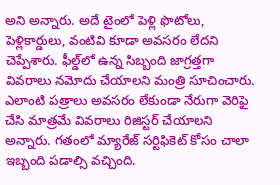అని అన్నారు. అదే టైంలో పెళ్లి ఫొటోలు, పెళ్లికార్డులు, వంటివి కూడా అవసరం లేదని చెప్పేశారు. ఫీల్డ్‌లో ఉన్న సిబ్బంది జాగ్రత్తగా వివరాలు నమోదు చేయాలని మంత్రి సూచించారు. ఎలాంటి పత్రాలు అవసరం లేకుండా నేరుగా వెరిఫై చేసి మాత్రమే వివరాలు రిజిస్టర్ చేయాలని అన్నారు. గతంలో మ్యారేజ్ సర్టిఫికెట్ కోసం చాలా ఇబ్బంది పడాల్సి వచ్చింది.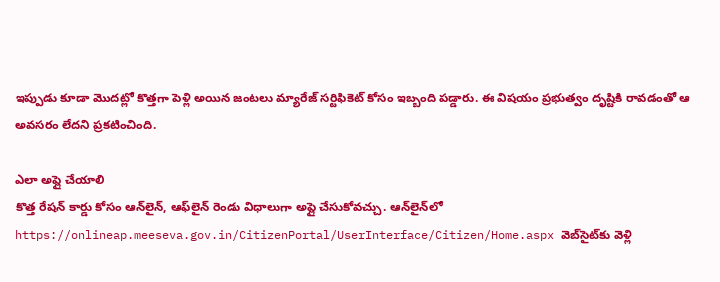ఇప్పుడు కూడా మొదట్లో కొత్తగా పెళ్లి అయిన జంటలు మ్యారేజ్ సర్టిఫికెట్ కోసం ఇబ్బంది పడ్డారు. ఈ విషయం ప్రభుత్వం దృష్టికి రావడంతో ఆ అవసరం లేదని ప్రకటించింది.

ఎలా అప్లై చేయాలి
కొత్త రేషన్ కార్డు కోసం ఆన్‌లైన్, ఆఫ్‌లైన్‌ రెండు విధాలుగా అప్లై చేసుకోవచ్చు. ఆన్‌లైన్‌లో https://onlineap.meeseva.gov.in/CitizenPortal/UserInterface/Citizen/Home.aspx వెబ్‌సైట్‌కు వెళ్లి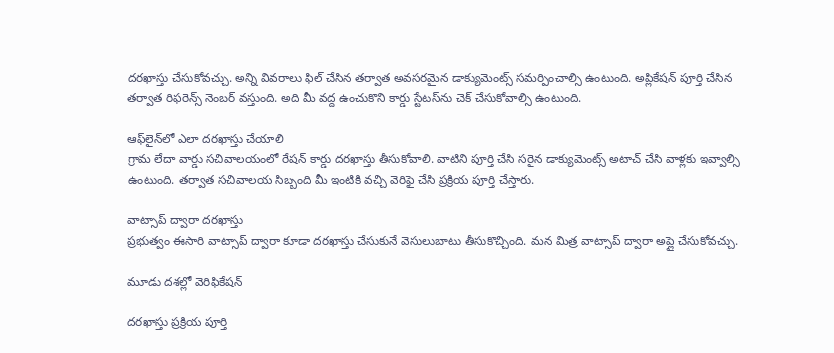దరఖాస్తు చేసుకోవచ్చు. అన్ని వివరాలు ఫిల్ చేసిన తర్వాత అవసరమైన డాక్యుమెంట్స్ సమర్పించాల్సి ఉంటుంది. అప్లికేషన్ పూర్తి చేసిన తర్వాత రిఫరెన్స్ నెంబర్ వస్తుంది. అది మీ వద్ద ఉంచుకొని కార్డు స్టేటస్‌ను చెక్‌ చేసుకోవాల్సి ఉంటుంది.

ఆఫ్‌లైన్‌లో ఎలా దరఖాస్తు చేయాలి
గ్రామ లేదా వార్డు సచివాలయంలో రేషన్ కార్డు దరఖాస్తు తీసుకోవాలి. వాటిని పూర్తి చేసి సరైన డాక్యుమెంట్స్‌ అటాచ్ చేసి వాళ్లకు ఇవ్వాల్సి ఉంటుంది. తర్వాత సచివాలయ సిబ్బంది మీ ఇంటికి వచ్చి వెరిఫై చేసి ప్రక్రియ పూర్తి చేస్తారు.

వాట్సాప్ ద్వారా దరఖాస్తు
ప్రభుత్వం ఈసారి వాట్సాప్ ద్వారా కూడా దరఖాస్తు చేసుకునే వెసులుబాటు తీసుకొచ్చింది. మన మిత్ర వాట్సాప్ ద్వారా అప్లై చేసుకోవచ్చు.

మూడు దశల్లో వెరిఫికేషన్

దరఖాస్తు ప్రక్రియ పూర్తి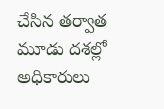చేసిన తర్వాత మూడు దశల్లో అధికారులు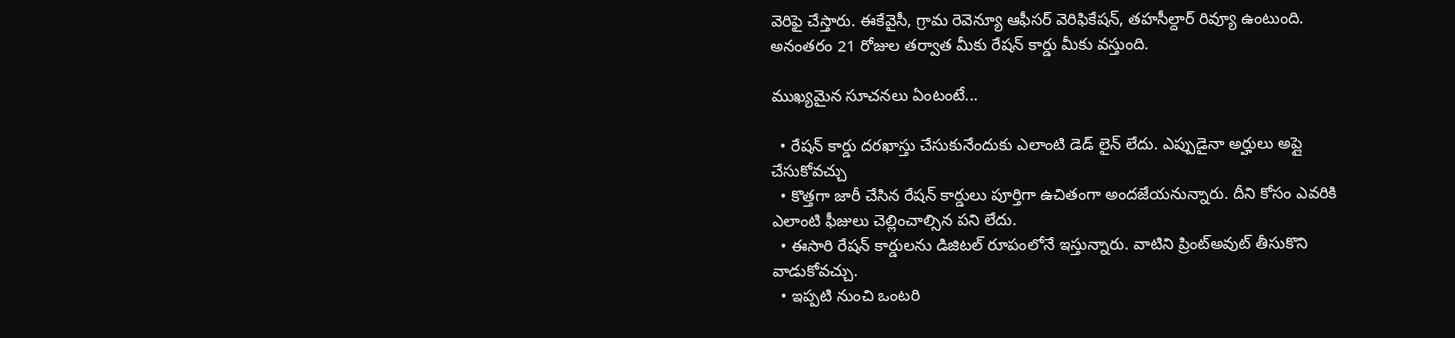వెరిఫై చేస్తారు. ఈకేవైసీ, గ్రామ రెవెన్యూ ఆఫీసర్‌ వెరిఫికేషన్, తహసీల్దార్ రివ్యూ ఉంటుంది. అనంతరం 21 రోజుల తర్వాత మీకు రేషన్ కార్డు మీకు వస్తుంది.

ముఖ్యమైన సూచనలు ఏంటంటే...

  • రేషన్ కార్డు దరఖాస్తు చేసుకునేందుకు ఎలాంటి డెడ్ లైన్ లేదు. ఎప్పుడైనా అర్హులు అప్లై చేసుకోవచ్చు
  • కొత్తగా జారీ చేసిన రేషన్ కార్డులు పూర్తిగా ఉచితంగా అందజేయనున్నారు. దీని కోసం ఎవరికి ఎలాంటి ఫీజులు చెల్లించాల్సిన పని లేదు.
  • ఈసారి రేషన్ కార్డులను డిజిటల్ రూపంలోనే ఇస్తున్నారు. వాటిని ప్రింట్‌అవుట్ తీసుకొని వాడుకోవచ్చు.
  • ఇప్పటి నుంచి ఒంటరి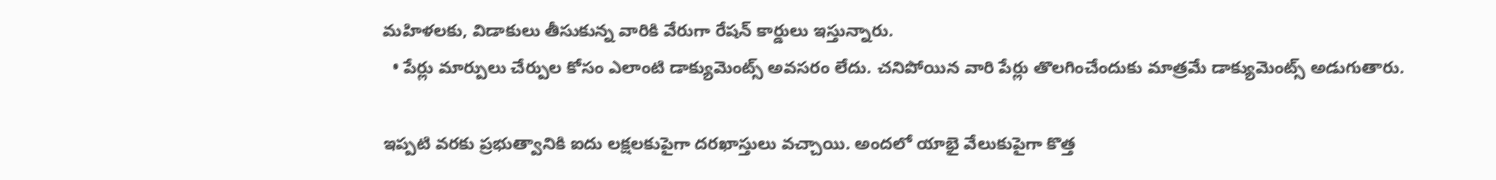మహిళలకు, విడాకులు తీసుకున్న వారికి వేరుగా రేషన్ కార్డులు ఇస్తున్నారు.
  • పేర్లు మార్పులు చేర్పుల కోసం ఎలాంటి డాక్యుమెంట్స్ అవసరం లేదు. చనిపోయిన వారి పేర్లు తొలగించేందుకు మాత్రమే డాక్యుమెంట్స్ అడుగుతారు.

ఇప్పటి వరకు ప్రభుత్వానికి ఐదు లక్షలకుపైగా దరఖాస్తులు వచ్చాయి. అందలో యాభై వేలుకుపైగా కొత్త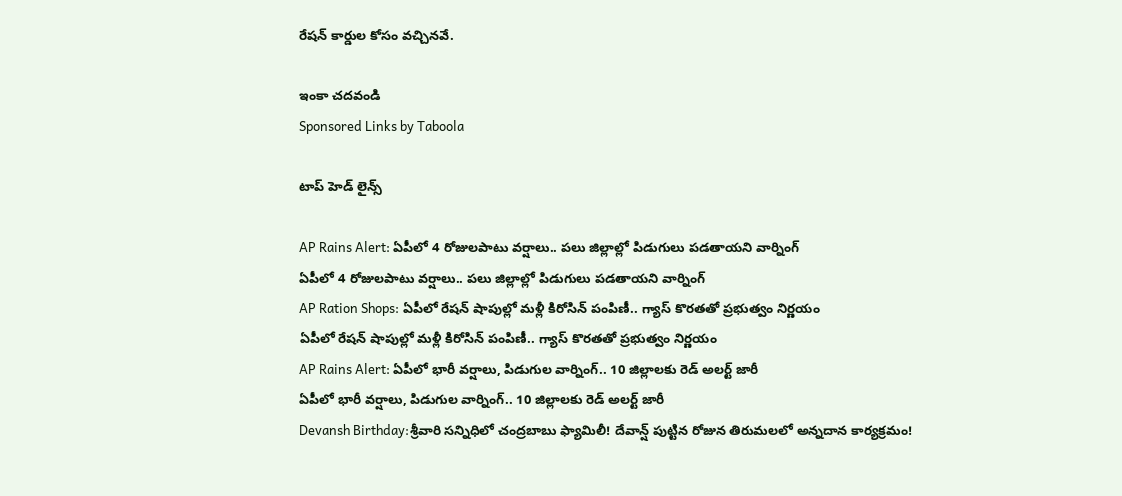రేషన్ కార్డుల కోసం వచ్చినవే.

ఇంకా చదవండి
Sponsored Links by Taboola

టాప్ హెడ్ లైన్స్

AP Rains Alert: ఏపీలో 4 రోజులపాటు వర్షాలు.. పలు జిల్లాల్లో పిడుగులు పడతాయని వార్నింగ్
ఏపీలో 4 రోజులపాటు వర్షాలు.. పలు జిల్లాల్లో పిడుగులు పడతాయని వార్నింగ్
AP Ration Shops: ఏపీలో రేషన్ షాపుల్లో మళ్లీ కిరోసిన్ పంపిణీ.. గ్యాస్ కొరతతో ప్రభుత్వం నిర్ణయం
ఏపీలో రేషన్ షాపుల్లో మళ్లీ కిరోసిన్ పంపిణీ.. గ్యాస్ కొరతతో ప్రభుత్వం నిర్ణయం
AP Rains Alert: ఏపీలో భారీ వర్షాలు, పిడుగుల వార్నింగ్.. 10 జిల్లాలకు రెడ్ అలర్ట్ జారీ
ఏపీలో భారీ వర్షాలు, పిడుగుల వార్నింగ్.. 10 జిల్లాలకు రెడ్ అలర్ట్ జారీ
Devansh Birthday:శ్రీవారి సన్నిధిలో చంద్రబాబు ఫ్యామిలీ! దేవాన్ష్ పుట్టిన రోజున తిరుమలలో అన్నదాన కార్యక్రమం!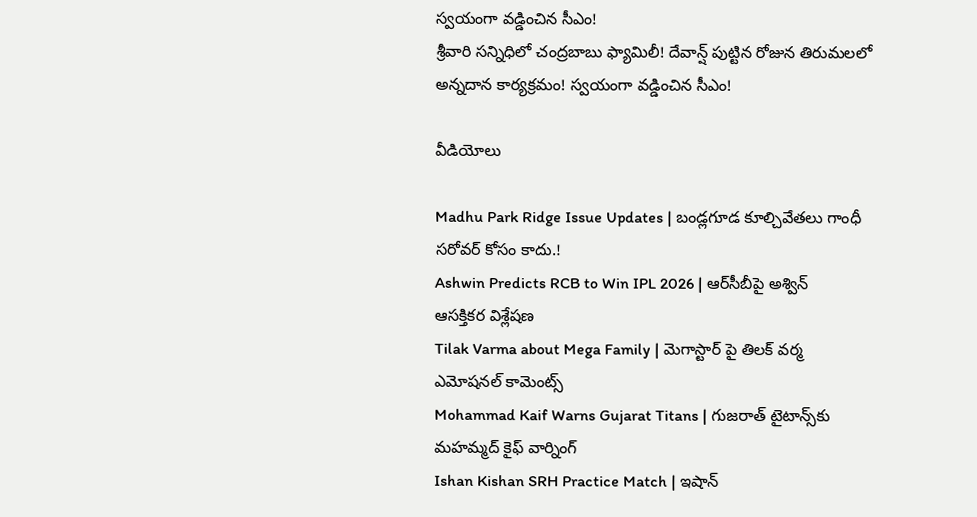స్వయంగా వడ్డించిన సీఎం!
శ్రీవారి సన్నిధిలో చంద్రబాబు ఫ్యామిలీ! దేవాన్ష్ పుట్టిన రోజున తిరుమలలో అన్నదాన కార్యక్రమం! స్వయంగా వడ్డించిన సీఎం!

వీడియోలు

Madhu Park Ridge Issue Updates | బండ్లగూడ కూల్చివేతలు గాంధీ సరోవర్ కోసం కాదు.!
Ashwin Predicts RCB to Win IPL 2026 | ఆర్‌సీబీపై అశ్విన్ ఆసక్తికర విశ్లేషణ
Tilak Varma about Mega Family | మెగాస్టార్ పై తిలక్ వర్మ ఎమోషనల్ కామెంట్స్
Mohammad Kaif Warns Gujarat Titans | గుజరాత్ టైటాన్స్‌కు మహమ్మద్ కైఫ్ వార్నింగ్
Ishan Kishan SRH Practice Match | ఇషాన్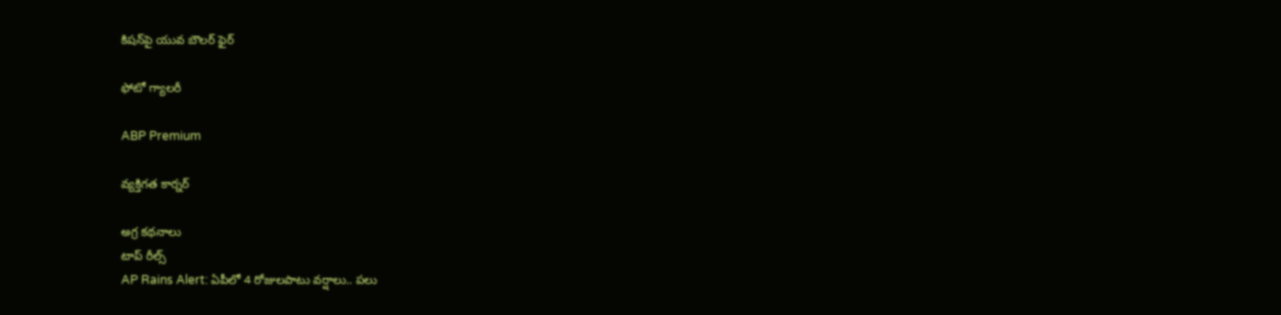కిషన్‌పై యువ బౌలర్ ఫైర్

ఫోటో గ్యాలరీ

ABP Premium

వ్యక్తిగత కార్నర్

అగ్ర కథనాలు
టాప్ రీల్స్
AP Rains Alert: ఏపీలో 4 రోజులపాటు వర్షాలు.. పలు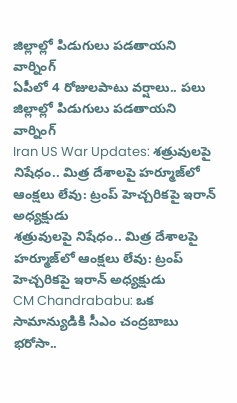జిల్లాల్లో పిడుగులు పడతాయని వార్నింగ్
ఏపీలో 4 రోజులపాటు వర్షాలు.. పలు జిల్లాల్లో పిడుగులు పడతాయని వార్నింగ్
Iran US War Updates: శత్రువులపై నిషేధం.. మిత్ర దేశాలపై హర్మూజ్‌లో ఆంక్షలు లేవు: ట్రంప్ హెచ్చరికపై ఇరాన్ అధ్యక్షుడు
శత్రువులపై నిషేధం.. మిత్ర దేశాలపై హర్మూజ్‌లో ఆంక్షలు లేవు: ట్రంప్ హెచ్చరికపై ఇరాన్ అధ్యక్షుడు
CM Chandrababu: ఒక సామాన్యుడికి సీఎం చంద్రబాబు భరోసా..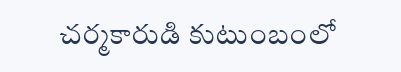చర్మకారుడి కుటుంబంలో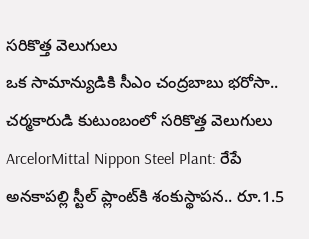సరికొత్త వెలుగులు
ఒక సామాన్యుడికి సీఎం చంద్రబాబు భరోసా.. చర్మకారుడి కుటుంబంలో సరికొత్త వెలుగులు
ArcelorMittal Nippon Steel Plant: రేపే అనకాపల్లి స్టీల్ ప్లాంట్‌కి శంకుస్థాపన.. రూ.1.5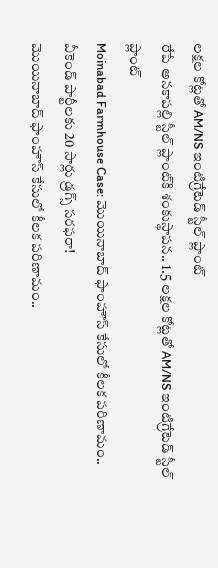లక్షల కోట్లతో AM/NS ఇంటిగ్రేటెడ్ స్టీల్ ప్లాంట్
రేపే అనకాపల్లి స్టీల్ ప్లాంట్‌కి శంకుస్థాపన.. 1.5 లక్షల కోట్లతో AM/NS ఇంటిగ్రేటెడ్ స్టీల్ ప్లాంట్
Moinabad Farmhouse Case: మొయినాబాద్ ఫాంహౌస్ కేసులో కీలక పరిణామం.. వీకెండ్ పార్టీలకు 20 సార్లు డ్రగ్స్ సరఫరా!
మొయినాబాద్ ఫాంహౌస్ కేసులో కీలక పరిణామం..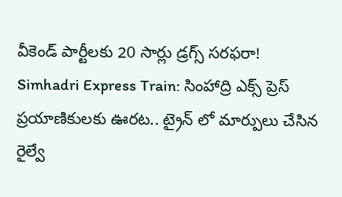వీకెండ్ పార్టీలకు 20 సార్లు డ్రగ్స్ సరఫరా!
Simhadri Express Train: సింహాద్రి ఎక్స్ ప్రెస్ ప్రయాణికులకు ఊరట.. ట్రైన్ లో మార్పులు చేసిన రైల్వే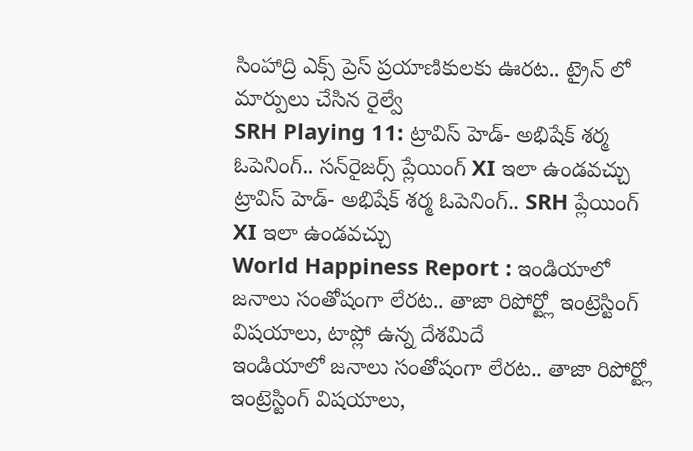సింహాద్రి ఎక్స్ ప్రెస్ ప్రయాణికులకు ఊరట.. ట్రైన్ లో మార్పులు చేసిన రైల్వే
SRH Playing 11: ట్రావిస్ హెడ్- అభిషేక్ శర్మ ఓపెనింగ్.. సన్‌రైజర్స్ ప్లేయింగ్ XI ఇలా ఉండవచ్చు
ట్రావిస్ హెడ్- అభిషేక్ శర్మ ఓపెనింగ్.. SRH ప్లేయింగ్ XI ఇలా ఉండవచ్చు
World Happiness Report : ఇండియాలో జనాలు సంతోషంగా లేరట.. తాజా రిపోర్ట్లో ఇంట్రెస్టింగ్ విషయాలు, టాప్లో ఉన్న దేశమిదే
ఇండియాలో జనాలు సంతోషంగా లేరట.. తాజా రిపోర్ట్లో ఇంట్రెస్టింగ్ విషయాలు,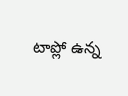టాప్లో ఉన్న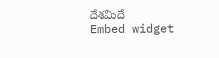దేశమిదే
Embed widget